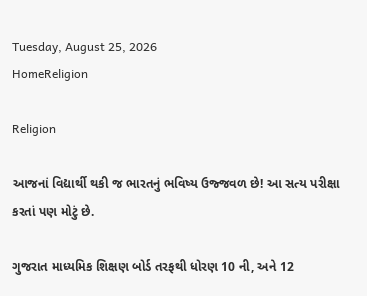Tuesday, August 25, 2026
HomeReligion

Religion

આજનાં વિદ્યાર્થી થકી જ ભારતનું ભવિષ્ય ઉજ્જવળ છે! આ સત્ય પરીક્ષા કરતાં પણ મોટું છે.

ગુજરાત માધ્યમિક શિક્ષણ બોર્ડ તરફથી ધોરણ 10 ની, અને 12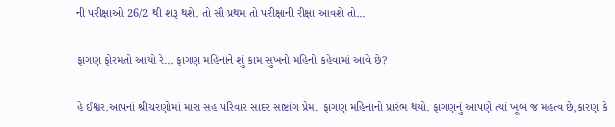ની પરીક્ષાઓ 26/2 થી શરૂ થશે. તો સૌ પ્રથમ તો પરીક્ષાની રીક્ષા આવશે તો...

ફાગણ ફોરમતો આયો રે… ફાગણ મહિનાને શું કામ સુખનો મહિનો કહેવામાં આવે છે?

હે ઈશ્વર.આપનાં શ્રીચરણોમાં મારા સહ પરિવાર સાદર સાષ્ટાંગ પ્રેમ. ફાગણ મહિનાનો પ્રારંભ થયો. ફાગણનું આપણે ત્યાં ખૂબ જ મહત્વ છે,કારણ કે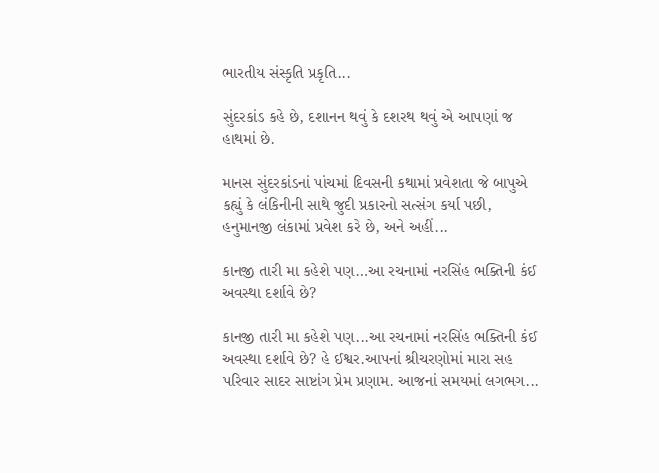ભારતીય સંસ્કૃતિ પ્રકૃતિ...

સુંદરકાંડ કહે છે, દશાનન થવું કે દશરથ થવું એ આપણાં જ હાથમાં છે.

માનસ સુંદરકાંડનાં પાંચમાં દિવસની કથામાં પ્રવેશતા જે બાપુએ કહ્યું કે લંકિનીની સાથે જુદી પ્રકારનો સત્સંગ કર્યા પછી, હનુમાનજી લંકામાં પ્રવેશ કરે છે, અને અહીં...

કાનજી તારી મા કહેશે પણ…આ રચનામાં નરસિંહ ભક્તિની કંઈ અવસ્થા દર્શાવે છે?

કાનજી તારી મા કહેશે પણ...આ રચનામાં નરસિંહ ભક્તિની કંઈ અવસ્થા દર્શાવે છે? હે ઈશ્વર.આપનાં શ્રીચરણોમાં મારા સહ પરિવાર સાદર સાષ્ટાંગ પ્રેમ પ્રણામ. આજનાં સમયમાં લગભગ...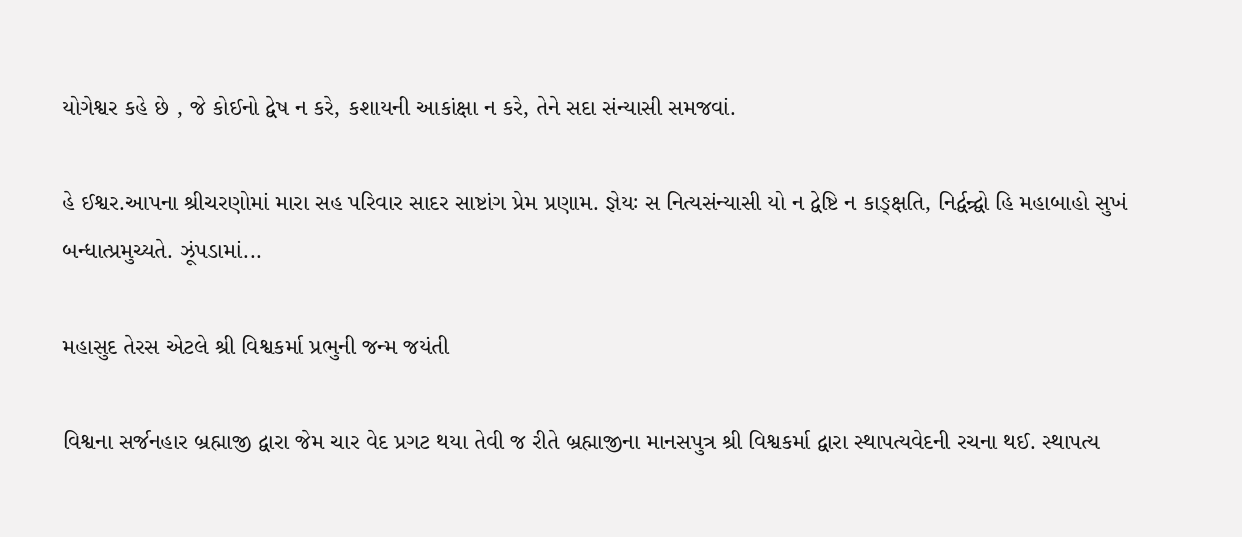યોગેશ્વર કહે છે , જે કોઈનો દ્વેષ ન કરે, કશાયની આકાંક્ષા ન કરે, તેને સદા સંન્યાસી સમજવાં.

હે ઈશ્વર.આપના શ્રીચરણોમાં મારા સહ પરિવાર સાદર સાષ્ટાંગ પ્રેમ પ્રણામ. જ્ઞેયઃ સ નિત્યસંન્યાસી યો ન દ્વેષ્ટિ ન કાઙ્ક્ષતિ, નિર્દ્વન્ર્દ્વો ‌હિ મહાબાહો સુખં બન્ધાત્પ્રમુચ્યતે‌. ઝૂંપડામાં...

મહાસુદ તેરસ એટલે શ્રી વિશ્વકર્મા પ્રભુની જન્મ જયંતી

વિશ્વના સર્જનહાર બ્રહ્માજી દ્વારા જેમ ચાર વેદ પ્રગટ થયા તેવી જ રીતે બ્રહ્માજીના માનસપુત્ર શ્રી વિશ્વકર્મા દ્વારા સ્થાપત્યવેદની રચના થઈ. સ્થાપત્ય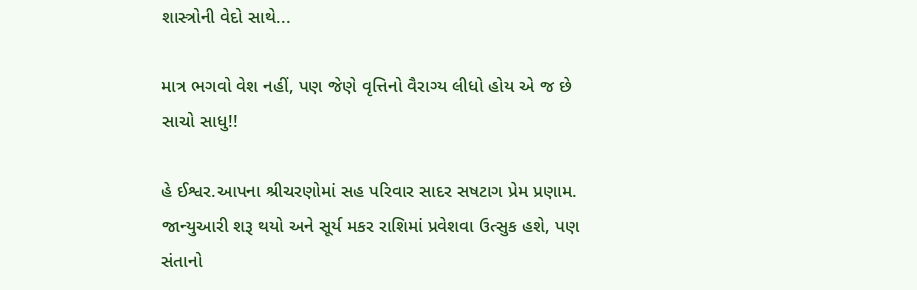શાસ્ત્રોની વેદો સાથે...

માત્ર ભગવો વેશ નહીં, પણ જેણે વૃત્તિનો વૈરાગ્ય લીધો હોય એ જ છે સાચો સાધુ!!

હે ઈશ્વર.આપના શ્રીચરણોમાં સહ પરિવાર સાદર સષટાગ પ્રેમ પ્રણામ. જાન્યુઆરી શરૂ થયો અને સૂર્ય મકર રાશિમાં પ્રવેશવા ઉત્સુક હશે, પણ સંતાનો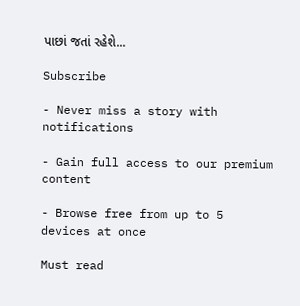પાછાં જતાં રહેશે...

Subscribe

- Never miss a story with notifications

- Gain full access to our premium content

- Browse free from up to 5 devices at once

Must read